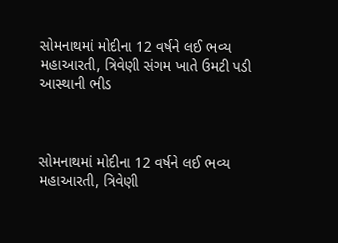સોમનાથમાં મોદીના 12 વર્ષને લઈ ભવ્ય મહાઆરતી, ત્રિવેણી સંગમ ખાતે ઉમટી પડી આસ્થાની ભીડ



સોમનાથમાં મોદીના 12 વર્ષને લઈ ભવ્ય મહાઆરતી, ત્રિવેણી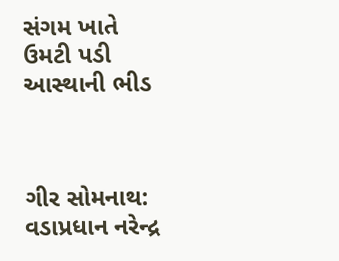સંગમ ખાતે ઉમટી પડી આસ્થાની ભીડ



ગીર સોમનાથ: વડાપ્રધાન નરેન્દ્ર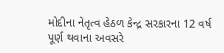મોદીના નેતૃત્વ હેઠળ કેન્દ્ર સરકારના 12 વર્ષ પૂર્ણ થવાના અવસરે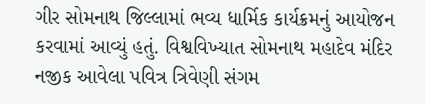ગીર સોમનાથ જિલ્લામાં ભવ્ય ધાર્મિક કાર્યક્રમનું આયોજન કરવામાં આવ્યું હતું. વિશ્વવિખ્યાત સોમનાથ મહાદેવ મંદિર નજીક આવેલા પવિત્ર ત્રિવેણી સંગમ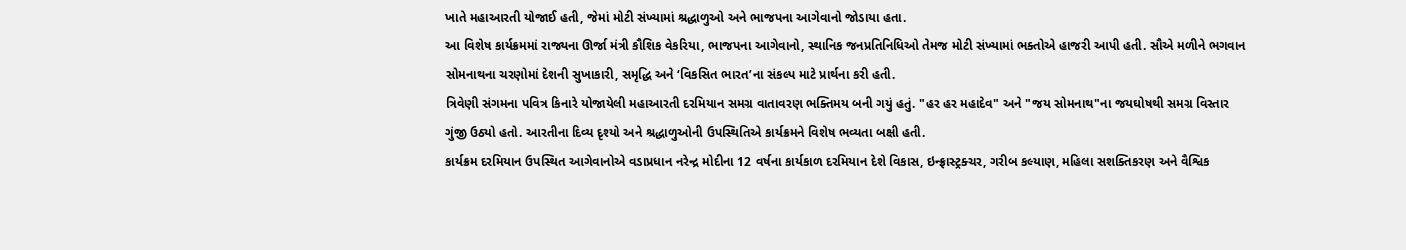ખાતે મહાઆરતી યોજાઈ હતી, જેમાં મોટી સંખ્યામાં શ્રદ્ધાળુઓ અને ભાજપના આગેવાનો જોડાયા હતા.
આ વિશેષ કાર્યક્રમમાં રાજ્યના ઊર્જા મંત્રી કૌશિક વેકરિયા, ભાજપના આગેવાનો, સ્થાનિક જનપ્રતિનિધિઓ તેમજ મોટી સંખ્યામાં ભક્તોએ હાજરી આપી હતી. સૌએ મળીને ભગવાન સોમનાથના ચરણોમાં દેશની સુખાકારી, સમૃદ્ધિ અને ‘વિકસિત ભારત’ના સંકલ્પ માટે પ્રાર્થના કરી હતી.
ત્રિવેણી સંગમના પવિત્ર કિનારે યોજાયેલી મહાઆરતી દરમિયાન સમગ્ર વાતાવરણ ભક્તિમય બની ગયું હતું. "હર હર મહાદેવ" અને "જય સોમનાથ"ના જયઘોષથી સમગ્ર વિસ્તાર ગુંજી ઉઠ્યો હતો. આરતીના દિવ્ય દૃશ્યો અને શ્રદ્ધાળુઓની ઉપસ્થિતિએ કાર્યક્રમને વિશેષ ભવ્યતા બક્ષી હતી.
કાર્યક્રમ દરમિયાન ઉપસ્થિત આગેવાનોએ વડાપ્રધાન નરેન્દ્ર મોદીના 12 વર્ષના કાર્યકાળ દરમિયાન દેશે વિકાસ, ઇન્ફ્રાસ્ટ્રક્ચર, ગરીબ કલ્યાણ, મહિલા સશક્તિકરણ અને વૈશ્વિક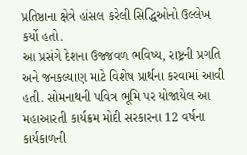પ્રતિષ્ઠાના ક્ષેત્રે હાંસલ કરેલી સિદ્ધિઓનો ઉલ્લેખ કર્યો હતો.
આ પ્રસંગે દેશના ઉજ્જવળ ભવિષ્ય, રાષ્ટ્રની પ્રગતિ અને જનકલ્યાણ માટે વિશેષ પ્રાર્થના કરવામાં આવી હતી. સોમનાથની પવિત્ર ભૂમિ પર યોજાયેલ આ મહાઆરતી કાર્યક્રમ મોદી સરકારના 12 વર્ષના કાર્યકાળની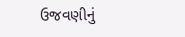ઉજવણીનું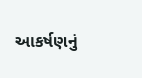આકર્ષણનું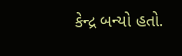કેન્દ્ર બન્યો હતો.